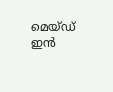മെയ്ഡ് ഇൻ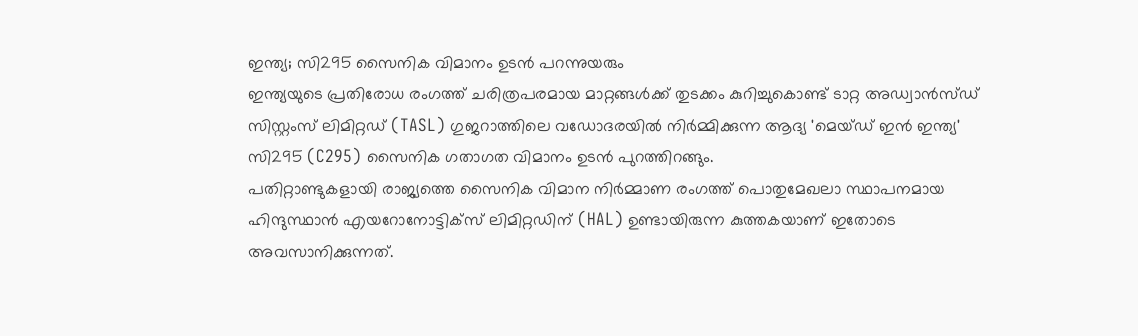ഇന്ത്യ; സി295 സൈനിക വിമാനം ഉടൻ പറന്നുയരും
ഇന്ത്യയുടെ പ്രതിരോധ രംഗത്ത് ചരിത്രപരമായ മാറ്റങ്ങൾക്ക് തുടക്കം കുറിച്ചുകൊണ്ട് ടാറ്റ അഡ്വാൻസ്ഡ് സിസ്റ്റംസ് ലിമിറ്റഡ് (TASL) ഗുജറാത്തിലെ വഡോദരയിൽ നിർമ്മിക്കുന്ന ആദ്യ 'മെയ്ഡ് ഇൻ ഇന്ത്യ' സി295 (C295) സൈനിക ഗതാഗത വിമാനം ഉടൻ പുറത്തിറങ്ങും.
പതിറ്റാണ്ടുകളായി രാജ്യത്തെ സൈനിക വിമാന നിർമ്മാണ രംഗത്ത് പൊതുമേഖലാ സ്ഥാപനമായ ഹിന്ദുസ്ഥാൻ എയറോനോട്ടിക്സ് ലിമിറ്റഡിന് (HAL) ഉണ്ടായിരുന്ന കുത്തകയാണ് ഇതോടെ അവസാനിക്കുന്നത്.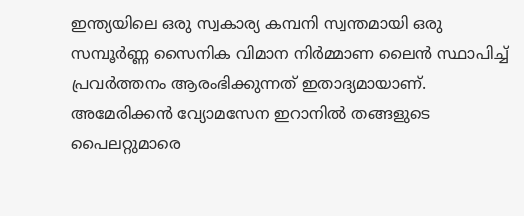ഇന്ത്യയിലെ ഒരു സ്വകാര്യ കമ്പനി സ്വന്തമായി ഒരു സമ്പൂർണ്ണ സൈനിക വിമാന നിർമ്മാണ ലൈൻ സ്ഥാപിച്ച് പ്രവർത്തനം ആരംഭിക്കുന്നത് ഇതാദ്യമായാണ്.
അമേരിക്കൻ വ്യോമസേന ഇറാനിൽ തങ്ങളുടെ പൈലറ്റുമാരെ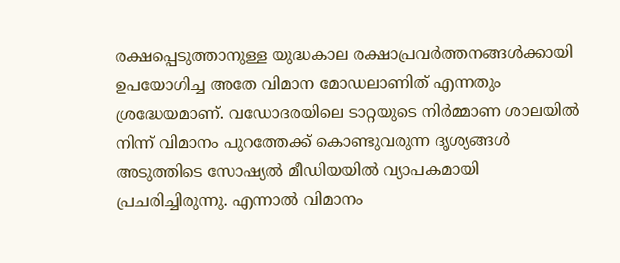രക്ഷപ്പെടുത്താനുള്ള യുദ്ധകാല രക്ഷാപ്രവർത്തനങ്ങൾക്കായി ഉപയോഗിച്ച അതേ വിമാന മോഡലാണിത് എന്നതും ശ്രദ്ധേയമാണ്. വഡോദരയിലെ ടാറ്റയുടെ നിർമ്മാണ ശാലയിൽ നിന്ന് വിമാനം പുറത്തേക്ക് കൊണ്ടുവരുന്ന ദൃശ്യങ്ങൾ അടുത്തിടെ സോഷ്യൽ മീഡിയയിൽ വ്യാപകമായി പ്രചരിച്ചിരുന്നു. എന്നാൽ വിമാനം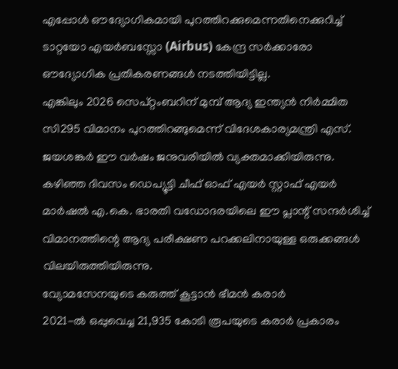എപ്പോൾ ഔദ്യോഗികമായി പുറത്തിറക്കുമെന്നതിനെക്കുറിച്ച് ടാറ്റയോ എയർബസ്സോ (Airbus) കേന്ദ്ര സർക്കാരോ ഔദ്യോഗിക പ്രതികരണങ്ങൾ നടത്തിയിട്ടില്ല.
എങ്കിലും 2026 സെപ്റ്റംബറിന് മുമ്പ് ആദ്യ ഇന്ത്യൻ നിർമ്മിത സി295 വിമാനം പുറത്തിറങ്ങുമെന്ന് വിദേശകാര്യമന്ത്രി എസ്. ജയശങ്കർ ഈ വർഷം ജനുവരിയിൽ വ്യക്തമാക്കിയിരുന്നു. കഴിഞ്ഞ ദിവസം ഡെപ്യൂട്ടി ചീഫ് ഓഫ് എയർ സ്റ്റാഫ് എയർ മാർഷൽ എ.കെ. ഭാരതി വഡോദരയിലെ ഈ പ്ലാന്റ് സന്ദർശിച്ച് വിമാനത്തിന്റെ ആദ്യ പരീക്ഷണ പറക്കലിനായുള്ള ഒരുക്കങ്ങൾ വിലയിരുത്തിയിരുന്നു.
വ്യോമസേനയുടെ കരുത്ത് കൂട്ടാൻ ഭീമൻ കരാർ
2021-ൽ ഒപ്പുവെച്ച 21,935 കോടി രൂപയുടെ കരാർ പ്രകാരം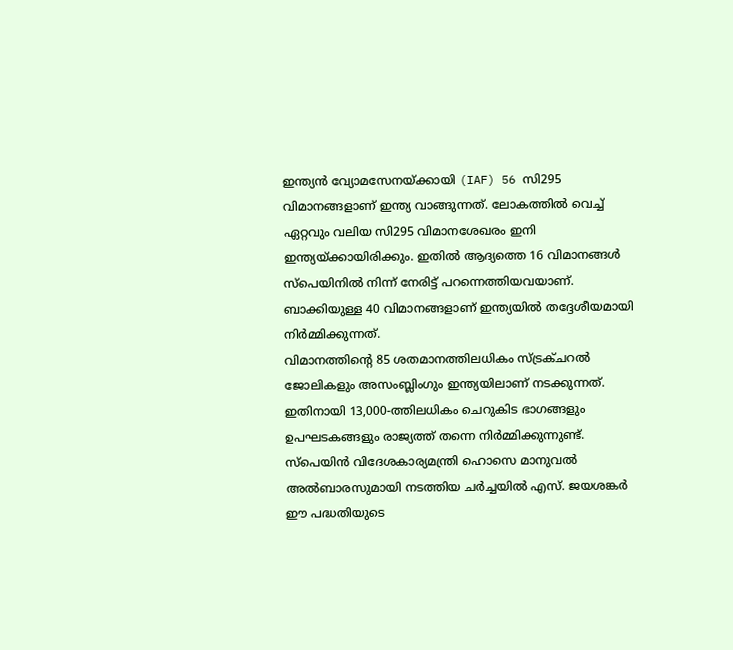ഇന്ത്യൻ വ്യോമസേനയ്ക്കായി (IAF) 56 സി295 വിമാനങ്ങളാണ് ഇന്ത്യ വാങ്ങുന്നത്. ലോകത്തിൽ വെച്ച് ഏറ്റവും വലിയ സി295 വിമാനശേഖരം ഇനി ഇന്ത്യയ്ക്കായിരിക്കും. ഇതിൽ ആദ്യത്തെ 16 വിമാനങ്ങൾ സ്പെയിനിൽ നിന്ന് നേരിട്ട് പറന്നെത്തിയവയാണ്. ബാക്കിയുള്ള 40 വിമാനങ്ങളാണ് ഇന്ത്യയിൽ തദ്ദേശീയമായി നിർമ്മിക്കുന്നത്.
വിമാനത്തിന്റെ 85 ശതമാനത്തിലധികം സ്ട്രക്ചറൽ ജോലികളും അസംബ്ലിംഗും ഇന്ത്യയിലാണ് നടക്കുന്നത്. ഇതിനായി 13,000-ത്തിലധികം ചെറുകിട ഭാഗങ്ങളും ഉപഘടകങ്ങളും രാജ്യത്ത് തന്നെ നിർമ്മിക്കുന്നുണ്ട്. സ്പെയിൻ വിദേശകാര്യമന്ത്രി ഹൊസെ മാനുവൽ അൽബാരസുമായി നടത്തിയ ചർച്ചയിൽ എസ്. ജയശങ്കർ ഈ പദ്ധതിയുടെ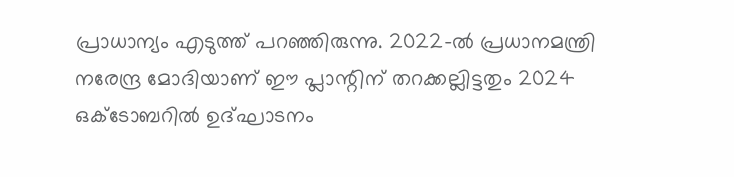പ്രാധാന്യം എടുത്ത് പറഞ്ഞിരുന്നു. 2022-ൽ പ്രധാനമന്ത്രി നരേന്ദ്ര മോദിയാണ് ഈ പ്ലാന്റിന് തറക്കല്ലിട്ടതും 2024 ഒക്ടോബറിൽ ഉദ്ഘാടനം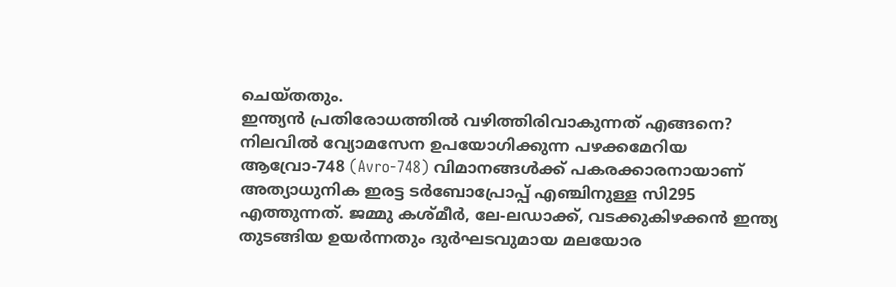ചെയ്തതും.
ഇന്ത്യൻ പ്രതിരോധത്തിൽ വഴിത്തിരിവാകുന്നത് എങ്ങനെ?
നിലവിൽ വ്യോമസേന ഉപയോഗിക്കുന്ന പഴക്കമേറിയ ആവ്രോ-748 (Avro-748) വിമാനങ്ങൾക്ക് പകരക്കാരനായാണ് അത്യാധുനിക ഇരട്ട ടർബോപ്രോപ്പ് എഞ്ചിനുള്ള സി295 എത്തുന്നത്. ജമ്മു കശ്മീർ, ലേ-ലഡാക്ക്, വടക്കുകിഴക്കൻ ഇന്ത്യ തുടങ്ങിയ ഉയർന്നതും ദുർഘടവുമായ മലയോര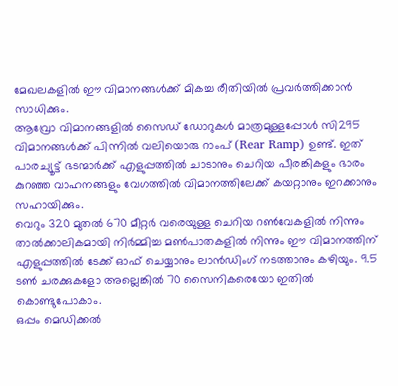മേഖലകളിൽ ഈ വിമാനങ്ങൾക്ക് മികച്ച രീതിയിൽ പ്രവർത്തിക്കാൻ സാധിക്കും.
ആവ്രോ വിമാനങ്ങളിൽ സൈഡ് ഡോറുകൾ മാത്രമുള്ളപ്പോൾ സി295 വിമാനങ്ങൾക്ക് പിന്നിൽ വലിയൊരു റാംപ് (Rear Ramp) ഉണ്ട്. ഇത് പാരച്യൂട്ട് ഭടന്മാർക്ക് എളുപ്പത്തിൽ ചാടാനും ചെറിയ പീരങ്കികളും ഭാരം കുറഞ്ഞ വാഹനങ്ങളും വേഗത്തിൽ വിമാനത്തിലേക്ക് കയറ്റാനും ഇറക്കാനും സഹായിക്കും.
വെറും 320 മുതൽ 670 മീറ്റർ വരെയുള്ള ചെറിയ റൺവേകളിൽ നിന്നും താൽക്കാലികമായി നിർമ്മിച്ച മൺപാതകളിൽ നിന്നും ഈ വിമാനത്തിന് എളുപ്പത്തിൽ ടേക്ക് ഓഫ് ചെയ്യാനും ലാൻഡിംഗ് നടത്താനും കഴിയും. 9.5 ടൺ ചരക്കുകളോ അല്ലെങ്കിൽ 70 സൈനികരെയോ ഇതിൽ കൊണ്ടുപോകാം.
ഒപ്പം മെഡിക്കൽ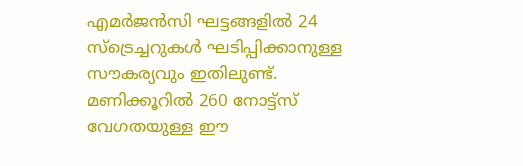എമർജൻസി ഘട്ടങ്ങളിൽ 24 സ്ട്രെച്ചറുകൾ ഘടിപ്പിക്കാനുള്ള സൗകര്യവും ഇതിലുണ്ട്. മണിക്കൂറിൽ 260 നോട്ട്സ് വേഗതയുള്ള ഈ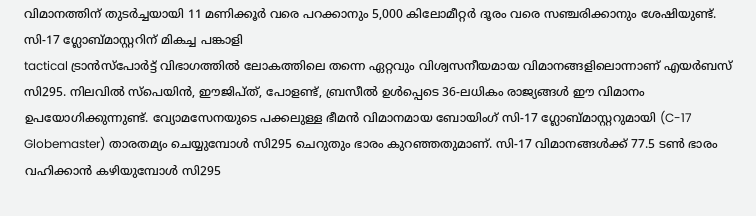വിമാനത്തിന് തുടർച്ചയായി 11 മണിക്കൂർ വരെ പറക്കാനും 5,000 കിലോമീറ്റർ ദൂരം വരെ സഞ്ചരിക്കാനും ശേഷിയുണ്ട്.
സി-17 ഗ്ലോബ്മാസ്റ്ററിന് മികച്ച പങ്കാളി
tactical ട്രാൻസ്പോർട്ട് വിഭാഗത്തിൽ ലോകത്തിലെ തന്നെ ഏറ്റവും വിശ്വസനീയമായ വിമാനങ്ങളിലൊന്നാണ് എയർബസ് സി295. നിലവിൽ സ്പെയിൻ, ഈജിപ്ത്, പോളണ്ട്, ബ്രസീൽ ഉൾപ്പെടെ 36-ലധികം രാജ്യങ്ങൾ ഈ വിമാനം ഉപയോഗിക്കുന്നുണ്ട്. വ്യോമസേനയുടെ പക്കലുള്ള ഭീമൻ വിമാനമായ ബോയിംഗ് സി-17 ഗ്ലോബ്മാസ്റ്ററുമായി (C-17 Globemaster) താരതമ്യം ചെയ്യുമ്പോൾ സി295 ചെറുതും ഭാരം കുറഞ്ഞതുമാണ്. സി-17 വിമാനങ്ങൾക്ക് 77.5 ടൺ ഭാരം വഹിക്കാൻ കഴിയുമ്പോൾ സി295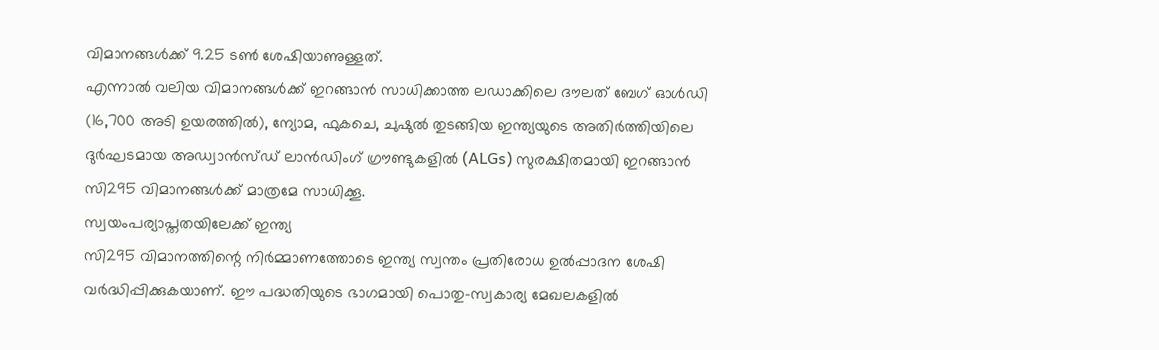വിമാനങ്ങൾക്ക് 9.25 ടൺ ശേഷിയാണുള്ളത്.
എന്നാൽ വലിയ വിമാനങ്ങൾക്ക് ഇറങ്ങാൻ സാധിക്കാത്ത ലഡാക്കിലെ ദൗലത് ബേഗ് ഓൾഡി (16,700 അടി ഉയരത്തിൽ), ന്യോമ, ഫുകചെ, ചുഷുൽ തുടങ്ങിയ ഇന്ത്യയുടെ അതിർത്തിയിലെ ദുർഘടമായ അഡ്വാൻസ്ഡ് ലാൻഡിംഗ് ഗ്രൗണ്ടുകളിൽ (ALGs) സുരക്ഷിതമായി ഇറങ്ങാൻ സി295 വിമാനങ്ങൾക്ക് മാത്രമേ സാധിക്കൂ.
സ്വയംപര്യാപ്തതയിലേക്ക് ഇന്ത്യ
സി295 വിമാനത്തിന്റെ നിർമ്മാണത്തോടെ ഇന്ത്യ സ്വന്തം പ്രതിരോധ ഉൽപ്പാദന ശേഷി വർദ്ധിപ്പിക്കുകയാണ്. ഈ പദ്ധതിയുടെ ഭാഗമായി പൊതു-സ്വകാര്യ മേഖലകളിൽ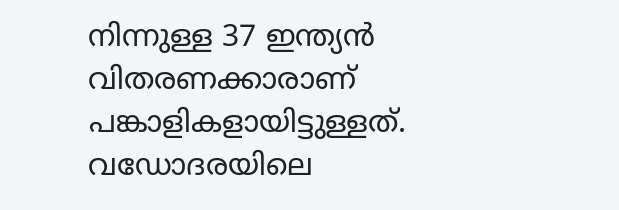നിന്നുള്ള 37 ഇന്ത്യൻ വിതരണക്കാരാണ് പങ്കാളികളായിട്ടുള്ളത്. വഡോദരയിലെ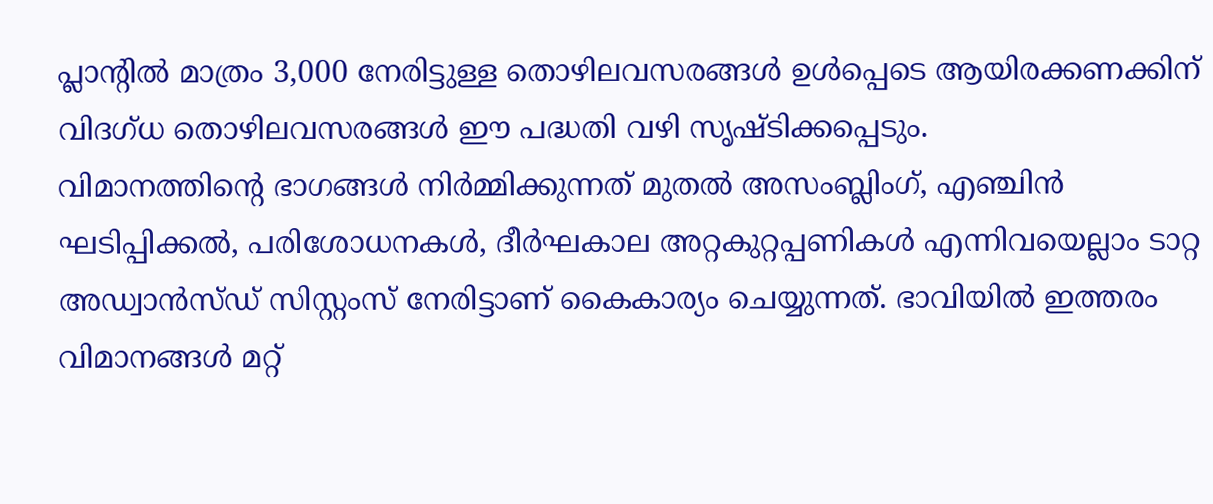പ്ലാന്റിൽ മാത്രം 3,000 നേരിട്ടുള്ള തൊഴിലവസരങ്ങൾ ഉൾപ്പെടെ ആയിരക്കണക്കിന് വിദഗ്ധ തൊഴിലവസരങ്ങൾ ഈ പദ്ധതി വഴി സൃഷ്ടിക്കപ്പെടും.
വിമാനത്തിന്റെ ഭാഗങ്ങൾ നിർമ്മിക്കുന്നത് മുതൽ അസംബ്ലിംഗ്, എഞ്ചിൻ ഘടിപ്പിക്കൽ, പരിശോധനകൾ, ദീർഘകാല അറ്റകുറ്റപ്പണികൾ എന്നിവയെല്ലാം ടാറ്റ അഡ്വാൻസ്ഡ് സിസ്റ്റംസ് നേരിട്ടാണ് കൈകാര്യം ചെയ്യുന്നത്. ഭാവിയിൽ ഇത്തരം വിമാനങ്ങൾ മറ്റ്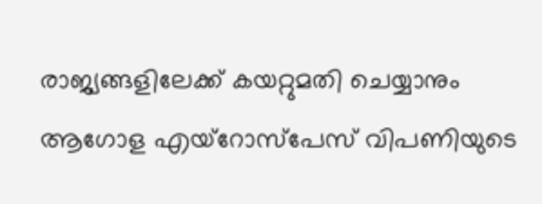രാജ്യങ്ങളിലേക്ക് കയറ്റുമതി ചെയ്യാനും ആഗോള എയ്റോസ്പേസ് വിപണിയുടെ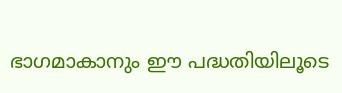ഭാഗമാകാനും ഈ പദ്ധതിയിലൂടെ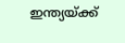ഇന്ത്യയ്ക്ക്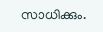സാധിക്കും.